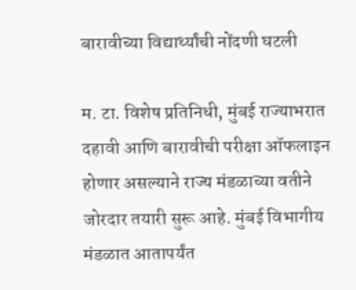बारावीच्या विद्यार्थ्यांची नोंदणी घटली

म. टा. विशेष प्रतिनिधी, मुंबई राज्याभरात दहावी आणि बारावीची परीक्षा ऑफलाइन होणार असल्याने राज्य मंडळाच्या वतीने जोरदार तयारी सुरू आहे. मुंबई विभागीय मंडळात आतापर्यंत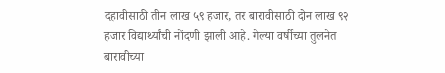दहावीसाठी तीन लाख ५९ हजार, तर बारावीसाठी दोन लाख ९२ हजार विद्यार्थ्यांची नोंदणी झाली आहे. गेल्या वर्षीच्या तुलनेत बारावीच्या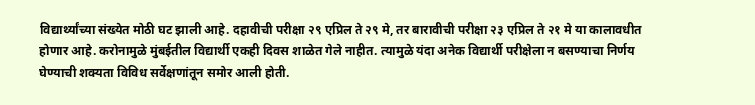विद्यार्थ्यांच्या संख्येत मोठी घट झाली आहे. दहावीची परीक्षा २९ एप्रिल ते २९ मे, तर बारावीची परीक्षा २३ एप्रिल ते २१ मे या कालावधीत होणार आहे. करोनामुळे मुंबईतील विद्यार्थी एकही दिवस शाळेत गेले नाहीत. त्यामुळे यंदा अनेक विद्यार्थी परीक्षेला न बसण्याचा निर्णय घेण्याची शक्यता विविध सर्वेक्षणांतून समोर आली होती.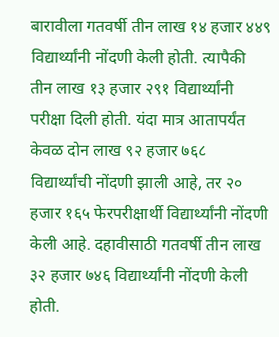बारावीला गतवर्षी तीन लाख १४ हजार ४४९ विद्यार्थ्यांनी नोंदणी केली होती. त्यापैकी तीन लाख १३ हजार २९१ विद्यार्थ्यांनी परीक्षा दिली होती. यंदा मात्र आतापर्यंत केवळ दोन लाख ९२ हजार ७६८ विद्यार्थ्यांची नोंदणी झाली आहे, तर २० हजार १६५ फेरपरीक्षार्थी विद्यार्थ्यांनी नोंदणी केली आहे. दहावीसाठी गतवर्षी तीन लाख ३२ हजार ७४६ विद्यार्थ्यांनी नोंदणी केली होती.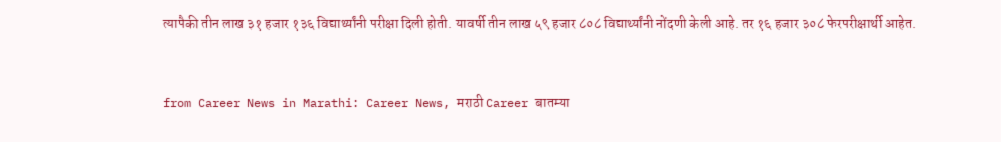त्यापैकी तीन लाख ३१ हजार १३६ विद्यार्थ्यांनी परीक्षा दिली होती. यावर्षी तीन लाख ५९ हजार ८०८ विद्यार्थ्यांनी नोंदणी केली आहे. तर १६ हजार ३०८ फेरपरीक्षार्थी आहेत.


from Career News in Marathi: Career News, मराठी Career बातम्या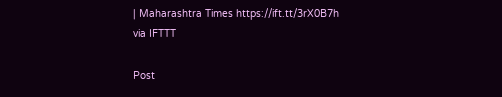| Maharashtra Times https://ift.tt/3rX0B7h
via IFTTT

Post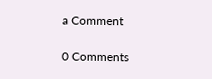a Comment

0 Comments